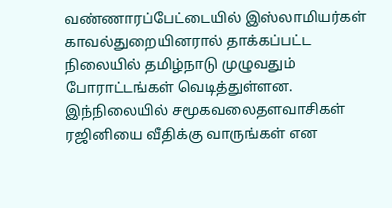வண்ணாரப்பேட்டையில் இஸ்லாமியர்கள் காவல்துறையினரால் தாக்கப்பட்ட நிலையில் தமிழ்நாடு முழுவதும் போராட்டங்கள் வெடித்துள்ளன. இந்நிலையில் சமூகவலைதளவாசிகள் ரஜினியை வீதிக்கு வாருங்கள் என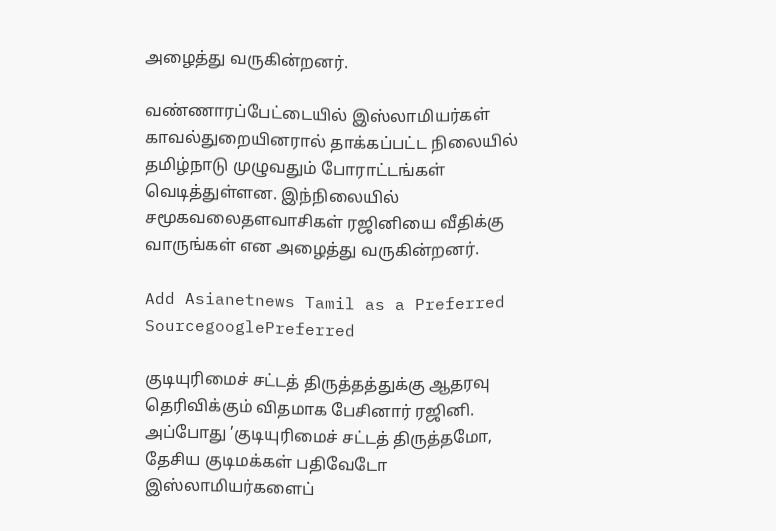அழைத்து வருகின்றனர்.

வண்ணாரப்பேட்டையில் இஸ்லாமியர்கள் காவல்துறையினரால் தாக்கப்பட்ட நிலையில் தமிழ்நாடு முழுவதும் போராட்டங்கள் வெடித்துள்ளன. இந்நிலையில் சமூகவலைதளவாசிகள் ரஜினியை வீதிக்கு வாருங்கள் என அழைத்து வருகின்றனர்.

Add Asianetnews Tamil as a Preferred SourcegooglePreferred

குடியுரிமைச் சட்டத் திருத்தத்துக்கு ஆதரவு தெரிவிக்கும் விதமாக பேசினார் ரஜினி. அப்போது ’குடியுரிமைச் சட்டத் திருத்தமோ, தேசிய குடிமக்கள் பதிவேடோ இஸ்லாமியர்களைப்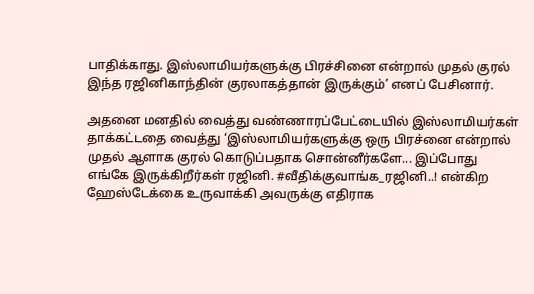பாதிக்காது. இஸ்லாமியர்களுக்கு பிரச்சினை என்றால் முதல் குரல் இந்த ரஜினிகாந்தின் குரலாகத்தான் இருக்கும்’ எனப் பேசினார்.

அதனை மனதில் வைத்து வண்ணாரப்பேட்டையில் இஸ்லாமியர்கள் தாக்கட்டதை வைத்து ‘இஸ்லாமியர்களுக்கு ஒரு பிரச்னை என்றால் முதல் ஆளாக குரல் கொடுப்பதாக சொன்னீர்களே... இப்போது எங்கே இருக்கிறீர்கள் ரஜினி. #வீதிக்குவாங்க_ரஜினி..! என்கிற ஹேஸ்டேக்கை உருவாக்கி அவருக்கு எதிராக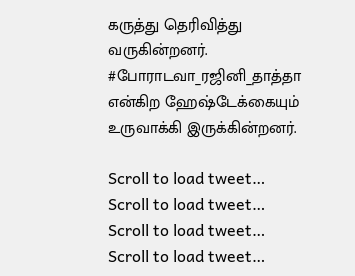கருத்து தெரிவித்து வருகின்றனர். #போராடவா_ரஜினி_தாத்தா என்கிற ஹேஷ்டேக்கையும் உருவாக்கி இருக்கின்றனர்.

Scroll to load tweet…
Scroll to load tweet…
Scroll to load tweet…
Scroll to load tweet…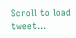Scroll to load tweet…